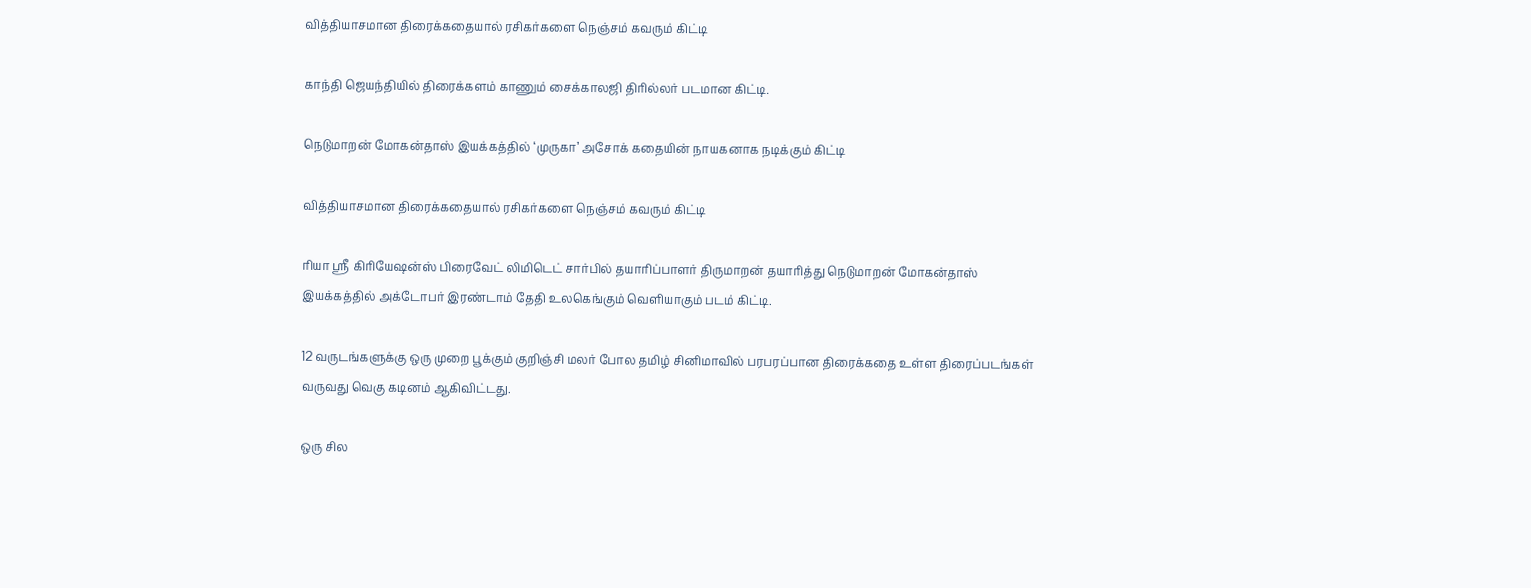வித்தியாசமான திரைக்கதையால் ரசிகர்களை நெஞ்சம் கவரும் கிட்டி

காந்தி ஜெயந்தியில் திரைக்களம் காணும் சைக்காலஜி திரில்லர் படமான கிட்டி.

நெடுமாறன் மோகன்தாஸ் இயக்கத்தில் ‘முருகா’ அசோக் கதையின் நாயகனாக நடிக்கும் கிட்டி

வித்தியாசமான திரைக்கதையால் ரசிகர்களை நெஞ்சம் கவரும் கிட்டி

ரியா ஸ்ரீ கிரியேஷன்ஸ் பிரைவேட் லிமிடெட் சார்பில் தயாரிப்பாளர் திருமாறன் தயாரித்து நெடுமாறன் மோகன்தாஸ் இயக்கத்தில் அக்டோபர் இரண்டாம் தேதி உலகெங்கும் வெளியாகும் படம் கிட்டி.

12 வருடங்களுக்கு ஒரு முறை பூக்கும் குறிஞ்சி மலர் போல தமிழ் சினிமாவில் பரபரப்பான திரைக்கதை உள்ள திரைப்படங்கள் வருவது வெகு கடினம் ஆகிவிட்டது.

ஒரு சில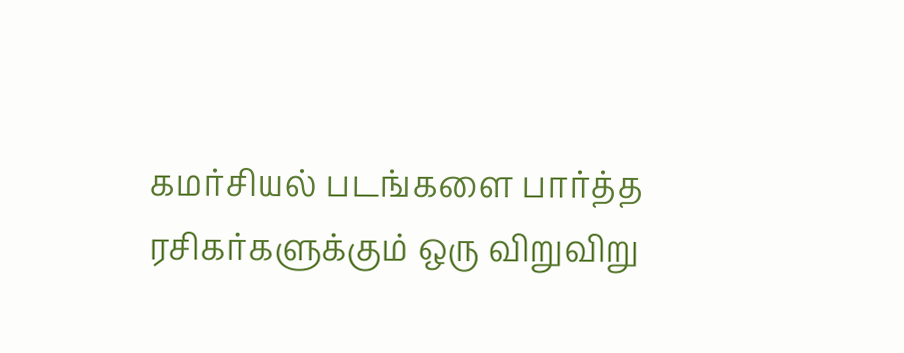கமர்சியல் படங்களை பார்த்த ரசிகர்களுக்கும் ஒரு விறுவிறு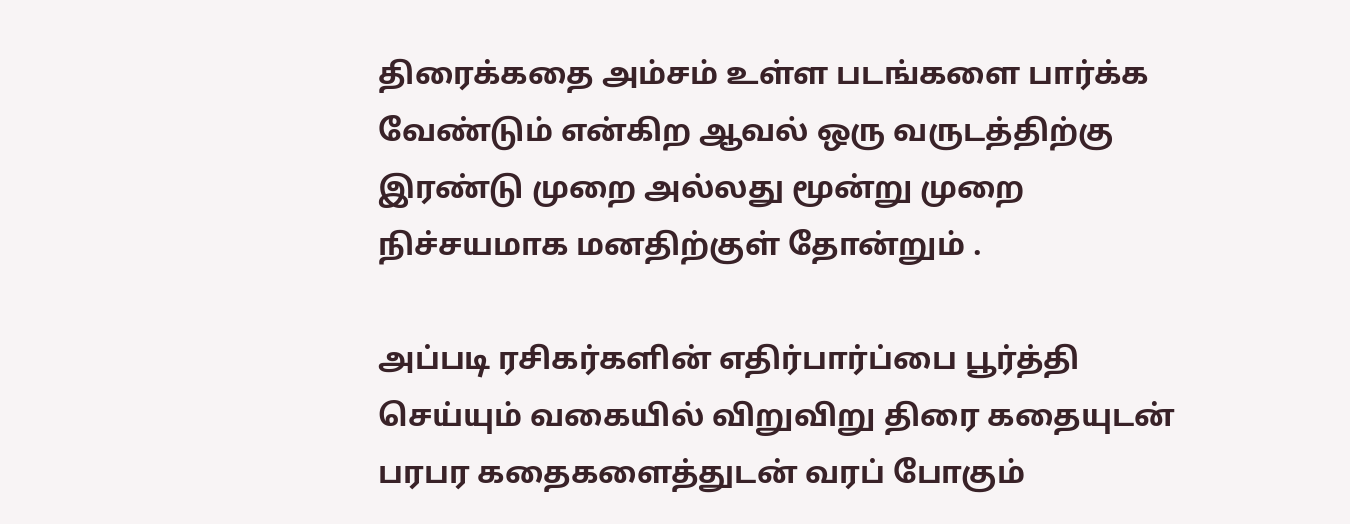திரைக்கதை அம்சம் உள்ள படங்களை பார்க்க வேண்டும் என்கிற ஆவல் ஒரு வருடத்திற்கு இரண்டு முறை அல்லது மூன்று முறை நிச்சயமாக மனதிற்குள் தோன்றும் .

அப்படி ரசிகர்களின் எதிர்பார்ப்பை பூர்த்தி செய்யும் வகையில் விறுவிறு திரை கதையுடன் பரபர கதைகளைத்துடன் வரப் போகும்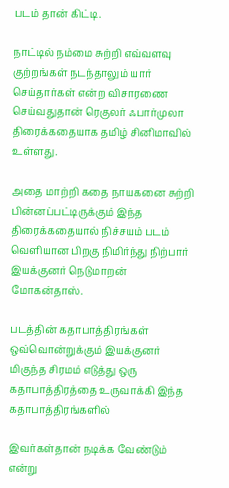படம் தான் கிட்டி.

நாட்டில் நம்மை சுற்றி எவ்வளவு குற்றங்கள் நடந்தாலும் யார் செய்தார்கள் என்ற விசாரணை செய்வதுதான் ரெகுலர் ஃபார்முலா திரைக்கதையாக தமிழ் சினிமாவில் உள்ளது.

அதை மாற்றி கதை நாயகனை சுற்றி பின்னப்பட்டிருக்கும் இந்த திரைக்கதையால் நிச்சயம் படம் வெளியான பிறகு நிமிர்ந்து நிற்பார் இயக்குனர் நெடுமாறன் மோகன்தாஸ்.

படத்தின் கதாபாத்திரங்கள் ஒவ்வொன்றுக்கும் இயக்குனர் மிகுந்த சிரமம் எடுத்து ஒரு கதாபாத்திரத்தை உருவாக்கி இந்த கதாபாத்திரங்களில்

இவர்கள்தான் நடிக்க வேண்டும் என்று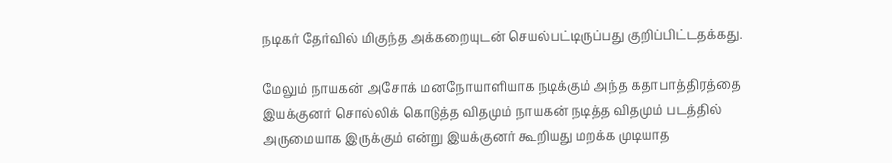நடிகர் தேர்வில் மிகுந்த அக்கறையுடன் செயல்பட்டிருப்பது குறிப்பிட்டதக்கது.

மேலும் நாயகன் அசோக் மனநோயாளியாக நடிக்கும் அந்த கதாபாத்திரத்தை இயக்குனர் சொல்லிக் கொடுத்த விதமும் நாயகன் நடித்த விதமும் படத்தில் அருமையாக இருக்கும் என்று இயக்குனர் கூறியது மறக்க முடியாத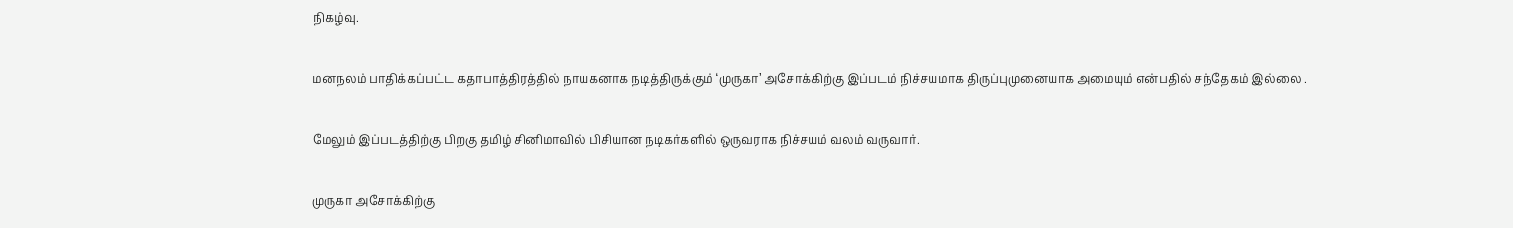நிகழ்வு.

மனநலம் பாதிக்கப்பட்ட கதாபாத்திரத்தில் நாயகனாக நடித்திருக்கும் ‘முருகா’ அசோக்கிற்கு இப்படம் நிச்சயமாக திருப்புமுனையாக அமையும் என்பதில் சந்தேகம் இல்லை .

மேலும் இப்படத்திற்கு பிறகு தமிழ் சினிமாவில் பிசியான நடிகர்களில் ஒருவராக நிச்சயம் வலம் வருவார்.

முருகா அசோக்கிற்கு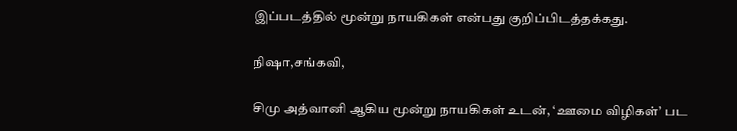இப்படத்தில் மூன்று நாயகிகள் என்பது குறிப்பிடத்தக்கது.

நிஷா,சங்கவி,

சிமு அத்வானி ஆகிய மூன்று நாயகிகள் உடன், ‘ஊமை விழிகள்’ பட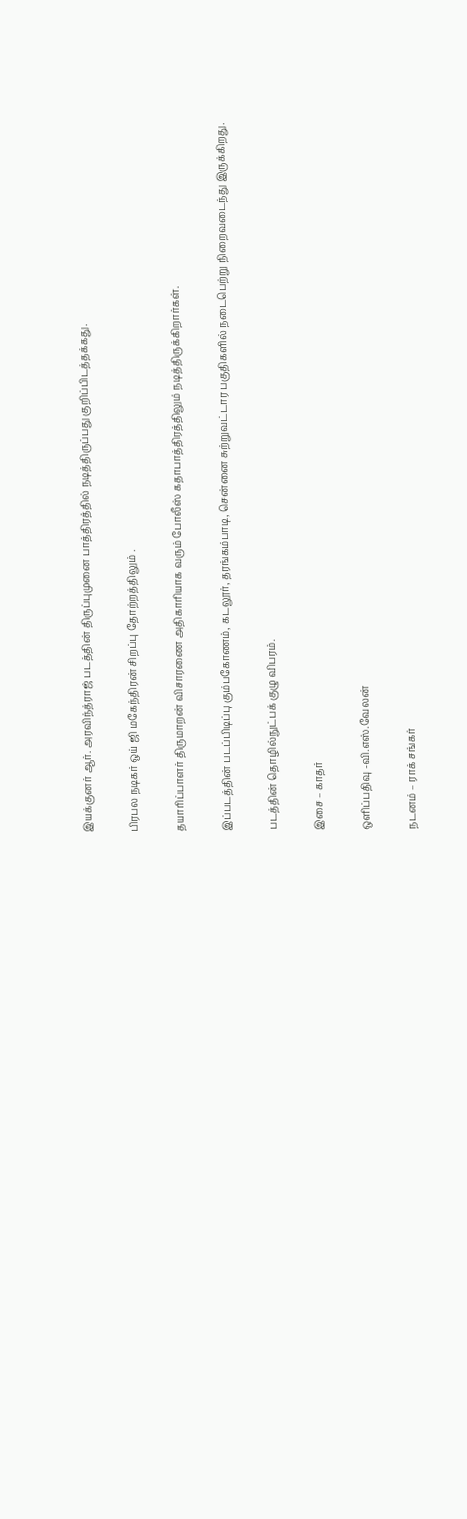இயக்குனர் ஆர். அரவிந்த்ராஜ் படத்தின் திருப்புமுனை பாத்திரத்தில் நடித்திருப்பது குறிப்பிடத்தக்கது.

பிரபல நடிகர் ஒய் ஜி மகேந்திரன் சிறப்பு தோற்றத்திலும் .

தயாரிப்பாளர் திருமாறன் விசாரணை அதிகாரியாக வரும் போலீஸ் கதாபாத்திரத்திலும் நடித்திருக்கிறார்கள்.

இப்படத்தின் படப்பிடிப்பு கும்பகோணம், கடலூர், தரங்கம்பாடி, சென்னை சுற்றுவட்டார பகுதிகளில் நடைபெற்று நிறைவடைந்து இருக்கிறது.

படத்தின் தொழில்நுட்பக் குழு விபரம்.

இசை – காதர்

ஒளிப்பதிவு -வி.எஸ்.வேலன்

நடனம் – ராக் சங்கர்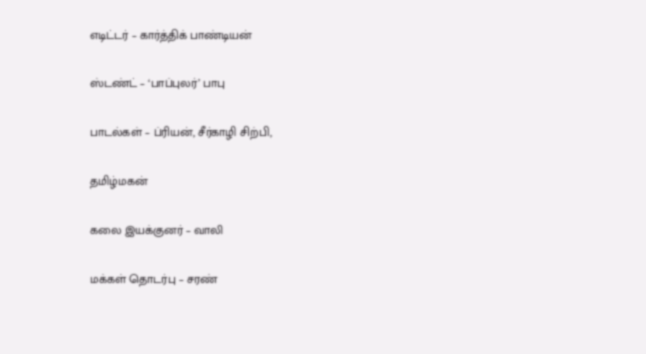எடிட்டர் – கார்த்திக் பாண்டியன்

ஸ்டண்ட் – ‘பாப்புலர்’ பாபு

பாடல்கள் – ப்ரியன், சீர்காழி சிற்பி,

தமிழ்மகன்

கலை இயக்குனர் – வாலி

மக்கள் தொடர்பு – சரண்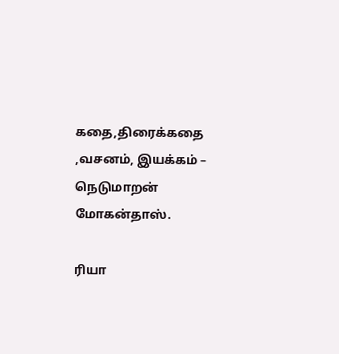கதை,திரைக்கதை ,வசனம், இயக்கம் – நெடுமாறன் மோகன்தாஸ்.

ரியா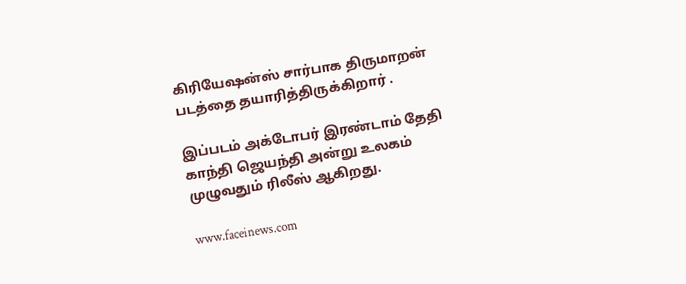கிரியேஷன்ஸ் சார்பாக திருமாறன் படத்தை தயாரித்திருக்கிறார் .

இப்படம் அக்டோபர் இரண்டாம் தேதி காந்தி ஜெயந்தி அன்று உலகம் முழுவதும் ரிலீஸ் ஆகிறது.

www.faceinews.com